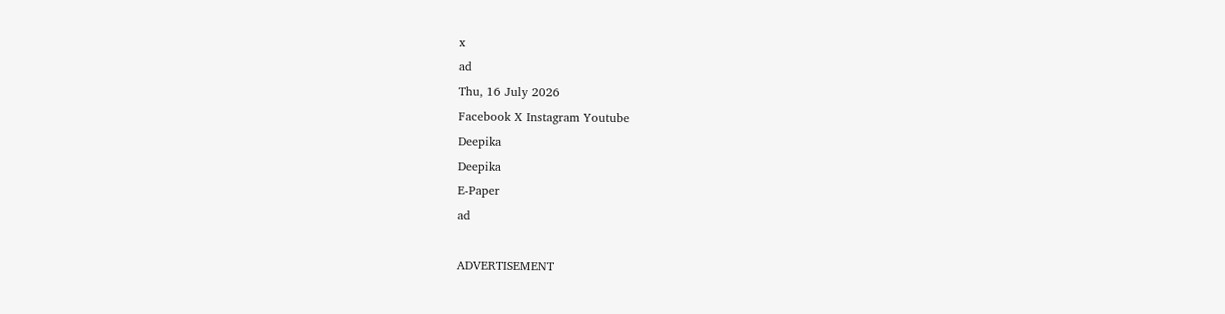x
ad
Thu, 16 July 2026
Facebook X Instagram Youtube
Deepika
Deepika
E-Paper
ad

ADVERTISEMENT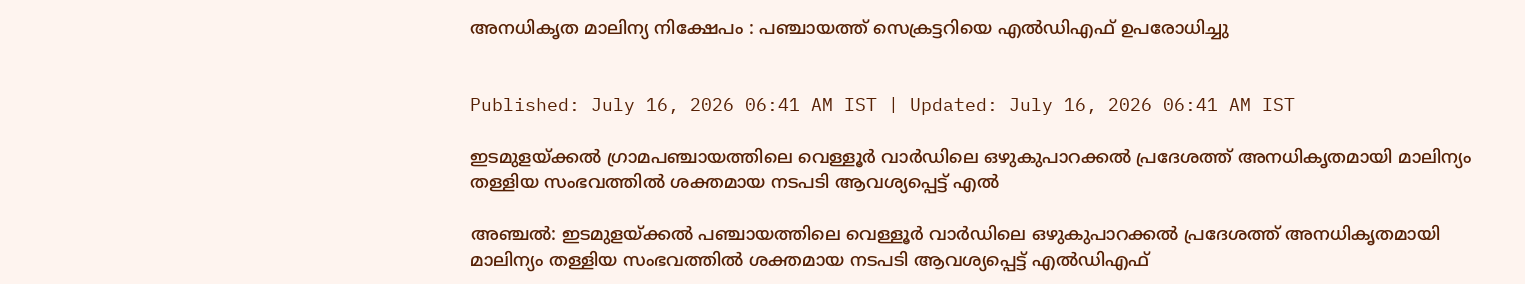അനധികൃത മാലിന്യ നിക്ഷേപം : പഞ്ചായത്ത് സെക്രട്ടറിയെ എല്‍ഡിഎഫ് ഉപരോധിച്ചു


Published: July 16, 2026 06:41 AM IST | Updated: July 16, 2026 06:41 AM IST

ഇടമുളയ്ക്കല്‍ ഗ്രാമപഞ്ചായത്തിലെ വെള്ളൂര്‍ വാര്‍ഡിലെ ഒഴുകുപാറക്കല്‍ പ്രദേശത്ത് അനധികൃതമായി മാലിന്യം തള്ളിയ സംഭവത്തില്‍ ശക്തമായ നടപടി ആവശ്യപ്പെട്ട് എല്‍

അഞ്ചല്‍: ഇടമുളയ്ക്കല്‍ പഞ്ചായത്തിലെ വെള്ളൂര്‍ വാര്‍ഡിലെ ഒഴുകുപാറക്കല്‍ പ്രദേശത്ത് അനധികൃതമായി മാലിന്യം തള്ളിയ സംഭവത്തില്‍ ശക്തമായ നടപടി ആവശ്യപ്പെട്ട് എല്‍ഡിഎഫ്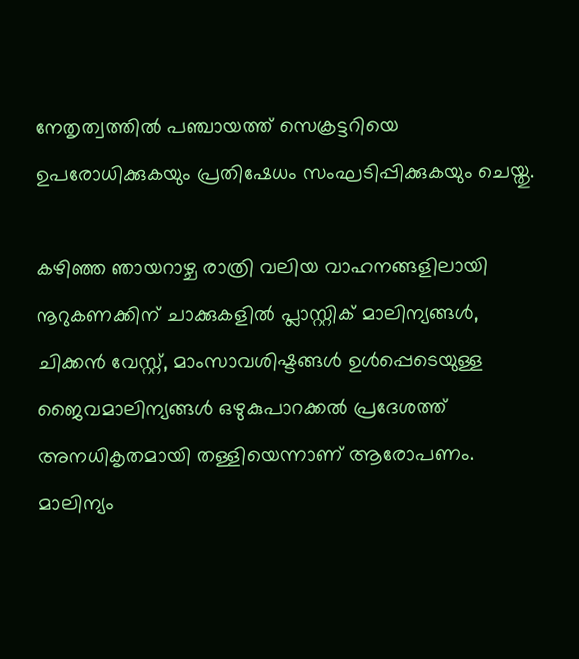നേതൃത്വത്തില്‍ പഞ്ചായത്ത് സെക്രട്ടറിയെ ഉപരോധിക്കുകയും പ്രതിഷേധം സംഘടിപ്പിക്കുകയും ചെയ്തു.

കഴിഞ്ഞ ഞായറാഴ്ച രാത്രി വലിയ വാഹനങ്ങളിലായി നൂറുകണക്കിന് ചാക്കുകളില്‍ പ്ലാസ്റ്റിക് മാലിന്യങ്ങള്‍, ചിക്കന്‍ വേസ്റ്റ്, മാംസാവശിഷ്ടങ്ങള്‍ ഉള്‍പ്പെടെയുള്ള ജൈവമാലിന്യങ്ങള്‍ ഒഴുകുപാറക്കല്‍ പ്രദേശത്ത് അനധികൃതമായി തള്ളിയെന്നാണ് ആരോപണം.
മാലിന്യം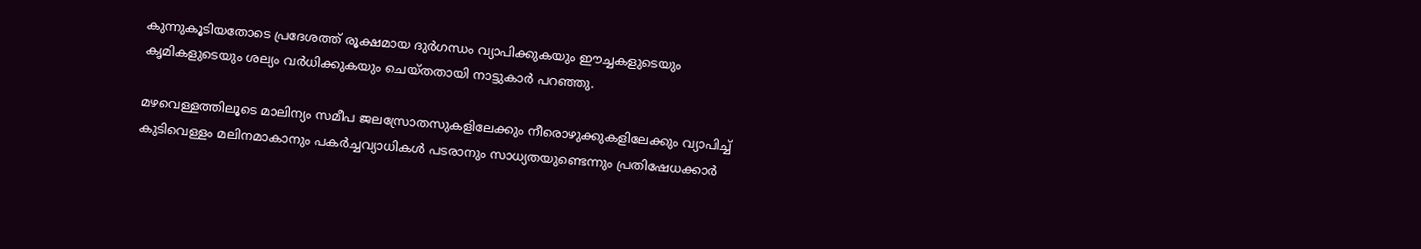കുന്നുകൂടിയതോടെ പ്രദേശത്ത് രൂക്ഷമായ ദുര്‍ഗന്ധം വ്യാപിക്കുകയും ഈച്ചകളുടെയും കൃമികളുടെയും ശല്യം വര്‍ധിക്കുകയും ചെയ്തതായി നാട്ടുകാര്‍ പറഞ്ഞു.

മഴവെള്ളത്തിലൂടെ മാലിന്യം സമീപ ജലസ്രോതസുകളിലേക്കും നീരൊഴുക്കുകളിലേക്കും വ്യാപിച്ച് കുടിവെള്ളം മലിനമാകാനും പകര്‍ച്ചവ്യാധികള്‍ പടരാനും സാധ്യതയുണ്ടെന്നും പ്രതിഷേധക്കാര്‍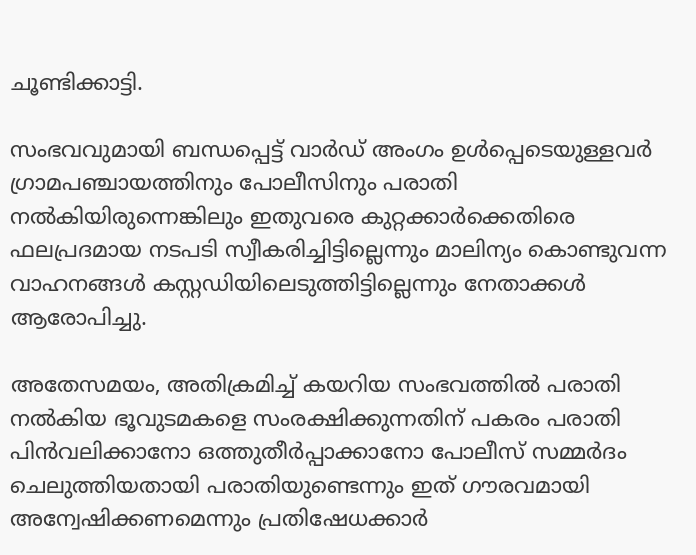ചൂണ്ടിക്കാട്ടി.

സംഭവവുമായി ബന്ധപ്പെട്ട് വാര്‍ഡ് അംഗം ഉള്‍പ്പെടെയുള്ളവര്‍ ഗ്രാമപഞ്ചായത്തിനും പോലീസിനും പരാതി നല്‍കിയിരുന്നെങ്കിലും ഇതുവരെ കുറ്റക്കാര്‍ക്കെതിരെ ഫലപ്രദമായ നടപടി സ്വീകരിച്ചിട്ടില്ലെന്നും മാലിന്യം കൊണ്ടുവന്ന വാഹനങ്ങള്‍ കസ്റ്റഡിയിലെടുത്തിട്ടില്ലെന്നും നേതാക്കള്‍ ആരോപിച്ചു.

അതേസമയം, അതിക്രമിച്ച് കയറിയ സംഭവത്തില്‍ പരാതി നല്‍കിയ ഭൂവുടമകളെ സംരക്ഷിക്കുന്നതിന് പകരം പരാതി പിന്‍വലിക്കാനോ ഒത്തുതീര്‍പ്പാക്കാനോ പോലീസ് സമ്മര്‍ദം ചെലുത്തിയതായി പരാതിയുണ്ടെന്നും ഇത് ഗൗരവമായി അന്വേഷിക്കണമെന്നും പ്രതിഷേധക്കാര്‍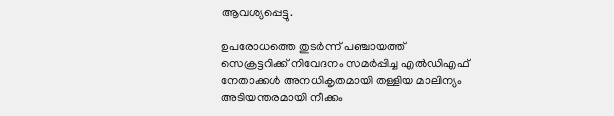ആവശ്യപ്പെട്ടു.

ഉപരോധത്തെ തുടര്‍ന്ന് പഞ്ചായത്ത് സെക്രട്ടറിക്ക് നിവേദനം സമര്‍പ്പിച്ച എല്‍ഡിഎഫ് നേതാക്കള്‍ അനധികൃതമായി തള്ളിയ മാലിന്യം അടിയന്തരമായി നീക്കം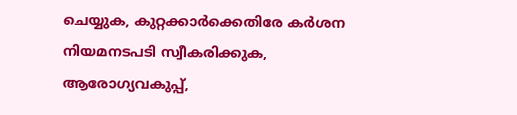ചെയ്യുക, കുറ്റക്കാര്‍ക്കെതിരേ കര്‍ശന നിയമനടപടി സ്വീകരിക്കുക, ആരോഗ്യവകുപ്പ്,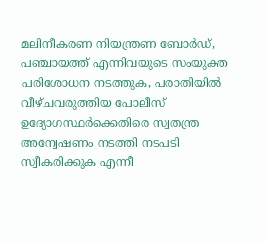മലിനീകരണ നിയന്ത്രണ ബോര്‍ഡ്, പഞ്ചായത്ത് എന്നിവയുടെ സംയുക്ത പരിശോധന നടത്തുക, പരാതിയില്‍ വീഴ്ചവരുത്തിയ പോലീസ് ഉദ്യോഗസ്ഥര്‍ക്കെതിരെ സ്വതന്ത്ര അന്വേഷണം നടത്തി നടപടി സ്വീകരിക്കുക എന്നീ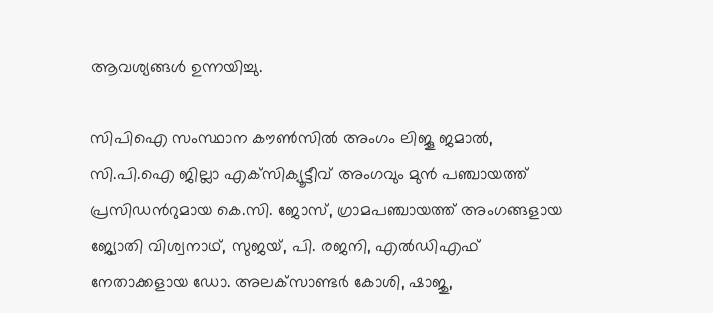ആവശ്യങ്ങള്‍ ഉന്നയിച്ചു.

സിപിഐ സംസ്ഥാന കൗണ്‍സില്‍ അംഗം ലിജൂ ജമാല്‍, സി.പി.ഐ ജില്ലാ എക്‌സിക്യൂട്ടീവ് അംഗവും മുന്‍ പഞ്ചായത്ത് പ്രസിഡന്‍റുമായ കെ.സി. ജോസ്, ഗ്രാമപഞ്ചായത്ത് അംഗങ്ങളായ ജ്യോതി വിശ്വനാഥ്, സുജയ്, പി. രജനി, എല്‍ഡിഎഫ് നേതാക്കളായ ഡോ. അലക്‌സാണ്ടര്‍ കോശി, ഷാജു,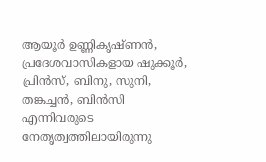ആയൂര്‍ ഉണ്ണികൃഷ്ണന്‍, പ്രദേശവാസികളായ ഷുക്കൂര്‍, പ്രിന്‍സ്, ബിനു, സുനി, തങ്കച്ചന്‍, ബിന്‍സി എന്നിവരുടെ നേതൃത്വത്തിലായിരുന്നു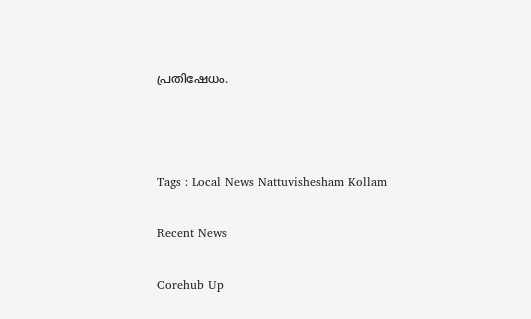പ്രതിഷേധം.



Tags : Local News Nattuvishesham Kollam

Recent News

Corehub Up